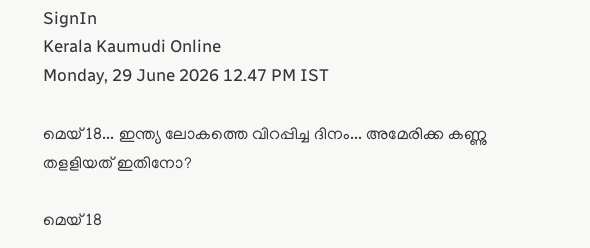SignIn
Kerala Kaumudi Online
Monday, 29 June 2026 12.47 PM IST

മെയ് 18... ഇന്ത്യ ലോകത്തെ വിറപ്പിച്ച ദിനം... അമേരിക്ക കണ്ണു തളളിയത് ഇതിനോ?

മെയ് 18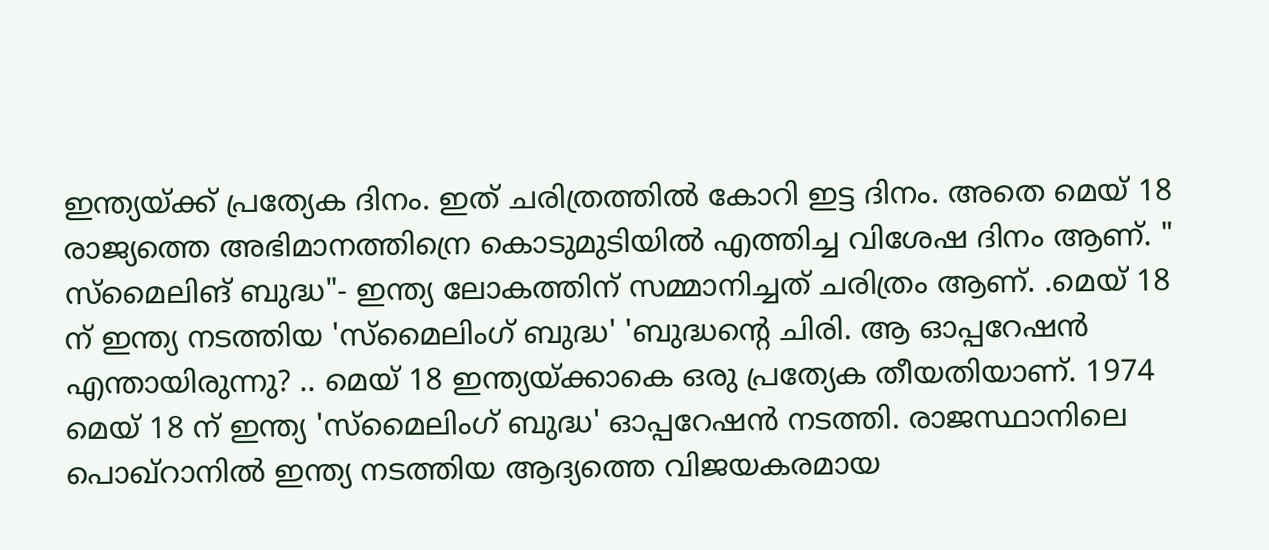ഇന്ത്യയ്ക്ക് പ്രത്യേക ദിനം. ഇത് ചരിത്രത്തില്‍ കോറി ഇട്ട ദിനം. അതെ മെയ് 18 രാജ്യത്തെ അഭിമാനത്തിന്രെ കൊടുമുടിയില്‍ എത്തിച്ച വിശേഷ ദിനം ആണ്. " സ്‌മൈലിങ് ബുദ്ധ"- ഇന്ത്യ ലോകത്തിന് സമ്മാനിച്ചത് ചരിത്രം ആണ്. .മെയ് 18 ന് ഇന്ത്യ നടത്തിയ 'സ്‌മൈലിംഗ് ബുദ്ധ' 'ബുദ്ധന്റെ ചിരി. ആ ഓപ്പറേഷന്‍ എന്തായിരുന്നു? .. മെയ് 18 ഇന്ത്യയ്ക്കാകെ ഒരു പ്രത്യേക തീയതിയാണ്. 1974 മെയ് 18 ന് ഇന്ത്യ 'സ്‌മൈലിംഗ് ബുദ്ധ' ഓപ്പറേഷന്‍ നടത്തി. രാജസ്ഥാനിലെ പൊഖ്റാനില്‍ ഇന്ത്യ നടത്തിയ ആദ്യത്തെ വിജയകരമായ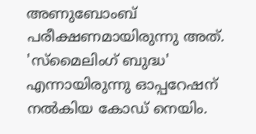അണുബോംബ് പരീക്ഷണമായിരുന്നു അത്. 'സ്‌മൈലിംഗ് ബുദ്ധ' എന്നായിരുന്നു ഓപ്പറേഷന് നല്‍കിയ കോഡ് നെയിം.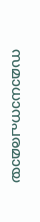സമാധാനപരമായ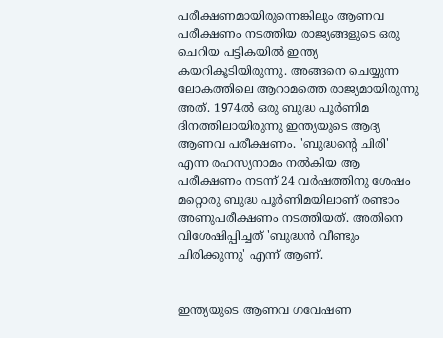പരീക്ഷണമായിരുന്നെങ്കിലും ആണവ പരീക്ഷണം നടത്തിയ രാജ്യങ്ങളുടെ ഒരു ചെറിയ പട്ടികയില്‍ ഇന്ത്യ കയറികൂടിയിരുന്നു. അങ്ങനെ ചെയ്യുന്ന ലോകത്തിലെ ആറാമത്തെ രാജ്യമായിരുന്നു അത്. 1974ല്‍ ഒരു ബുദ്ധ പൂര്‍ണിമ ദിനത്തിലായിരുന്നു ഇന്ത്യയുടെ ആദ്യ ആണവ പരീക്ഷണം. 'ബുദ്ധന്റെ ചിരി' എന്ന രഹസ്യനാമം നല്‍കിയ ആ പരീക്ഷണം നടന്ന് 24 വര്‍ഷത്തിനു ശേഷം മറ്റൊരു ബുദ്ധ പൂര്‍ണിമയിലാണ് രണ്ടാം അണുപരീക്ഷണം നടത്തിയത്. അതിനെ വിശേഷിപ്പിച്ചത് 'ബുദ്ധന്‍ വീണ്ടും ചിരിക്കുന്നു' എന്ന് ആണ്.


ഇന്ത്യയുടെ ആണവ ഗവേഷണ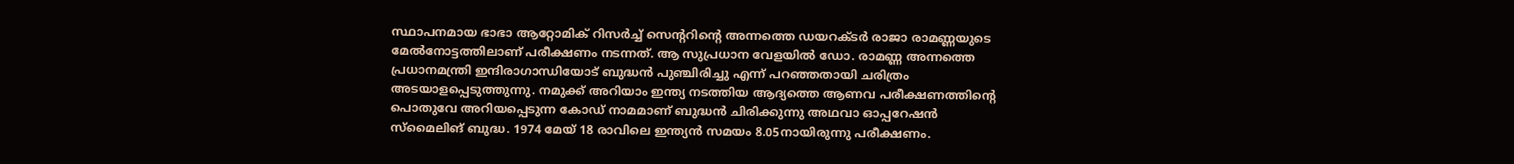സ്ഥാപനമായ ഭാഭാ ആറ്റോമിക് റിസര്‍ച്ച് സെന്ററിന്റെ അന്നത്തെ ഡയറക്ടര്‍ രാജാ രാമണ്ണയുടെ മേല്‍നോട്ടത്തിലാണ് പരീക്ഷണം നടന്നത്. ആ സുപ്രധാന വേളയില്‍ ഡോ. രാമണ്ണ അന്നത്തെ പ്രധാനമന്ത്രി ഇന്ദിരാഗാന്ധിയോട് ബുദ്ധന്‍ പുഞ്ചിരിച്ചു എന്ന് പറഞ്ഞതായി ചരിത്രം അടയാളപ്പെടുത്തുന്നു. നമുക്ക് അറിയാം ഇന്ത്യ നടത്തിയ ആദ്യത്തെ ആണവ പരീക്ഷണത്തിന്റെ പൊതുവേ അറിയപ്പെടുന്ന കോഡ് നാമമാണ് ബുദ്ധന്‍ ചിരിക്കുന്നു അഥവാ ഓപ്പറേഷന്‍ സ്‌മൈലിങ് ബുദ്ധ. 1974 മേയ് 18 രാവിലെ ഇന്ത്യന്‍ സമയം 8.05നായിരുന്നു പരീക്ഷണം.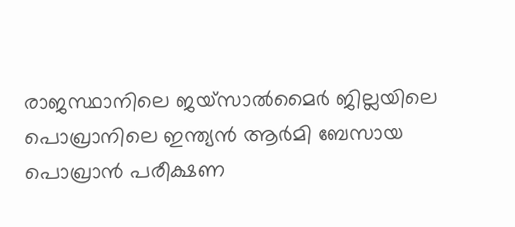രാജസ്ഥാനിലെ ജയ്സാല്‍മൈര്‍ ജില്ലയിലെ പൊഖ്രാനിലെ ഇന്ത്യന്‍ ആര്‍മി ബേസായ പൊഖ്രാന്‍ പരീക്ഷണ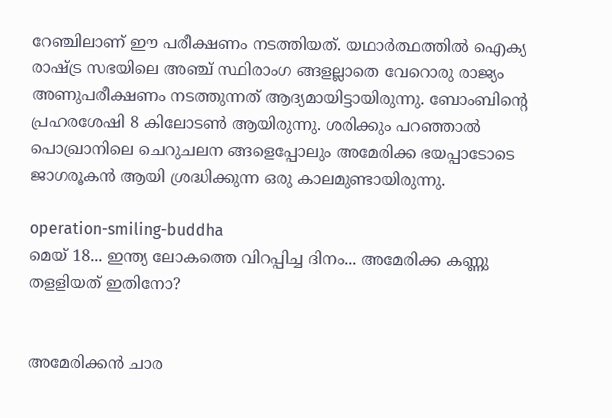റേഞ്ചിലാണ് ഈ പരീക്ഷണം നടത്തിയത്. യഥാര്‍ത്ഥത്തില്‍ ഐക്യ രാഷ്ട്ര സഭയിലെ അഞ്ച് സ്ഥിരാംഗ ങ്ങളല്ലാതെ വേറൊരു രാജ്യം അണുപരീക്ഷണം നടത്തുന്നത് ആദ്യമായിട്ടായിരുന്നു. ബോംബിന്റെ പ്രഹരശേഷി 8 കിലോടണ്‍ ആയിരുന്നു. ശരിക്കും പറഞ്ഞാല്‍
പൊഖ്രാനിലെ ചെറുചലന ങ്ങളെപ്പോലും അമേരിക്ക ഭയപ്പാടോടെ ജാഗരൂകന്‍ ആയി ശ്രദ്ധിക്കുന്ന ഒരു കാലമുണ്ടായിരുന്നു.

operation-smiling-buddha
മെയ് 18... ഇന്ത്യ ലോകത്തെ വിറപ്പിച്ച ദിനം... അമേരിക്ക കണ്ണു തളളിയത് ഇതിനോ?


അമേരിക്കന്‍ ചാര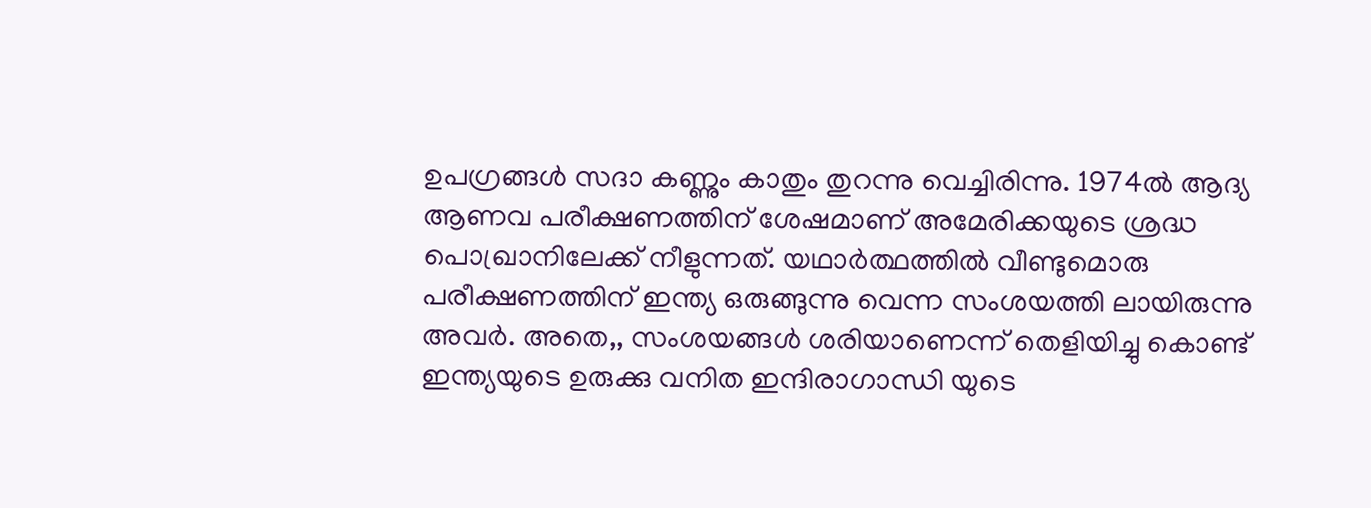ഉപഗ്രങ്ങള്‍ സദാ കണ്ണും കാതും തുറന്നു വെച്ചിരിന്നു. 1974ല്‍ ആദ്യ ആണവ പരീക്ഷണത്തിന് ശേഷമാണ് അമേരിക്കയുടെ ശ്രദ്ധ പൊഖ്രാനിലേക്ക് നീളുന്നത്. യഥാര്‍ത്ഥത്തില്‍ വീണ്ടുമൊരു പരീക്ഷണത്തിന് ഇന്ത്യ ഒരുങ്ങുന്നു വെന്ന സംശയത്തി ലായിരുന്നു അവര്‍. അതെ,, സംശയങ്ങള്‍ ശരിയാണെന്ന് തെളിയിച്ചു കൊണ്ട് ഇന്ത്യയുടെ ഉരുക്കു വനിത ഇന്ദിരാഗാന്ധി യുടെ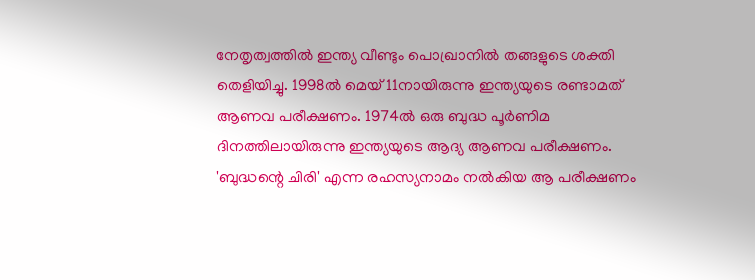നേതൃത്വത്തില്‍ ഇന്ത്യ വീണ്ടും പൊഖ്രാനില്‍ തങ്ങളുടെ ശക്തി തെളിയിച്ചു. 1998ല്‍ മെയ് 11നായിരുന്നു ഇന്ത്യയുടെ രണ്ടാമത് ആണവ പരീക്ഷണം. 1974ല്‍ ഒരു ബുദ്ധ പൂര്‍ണിമ ദിനത്തിലായിരുന്നു ഇന്ത്യയുടെ ആദ്യ ആണവ പരീക്ഷണം. 'ബുദ്ധന്റെ ചിരി' എന്ന രഹസ്യനാമം നല്‍കിയ ആ പരീക്ഷണം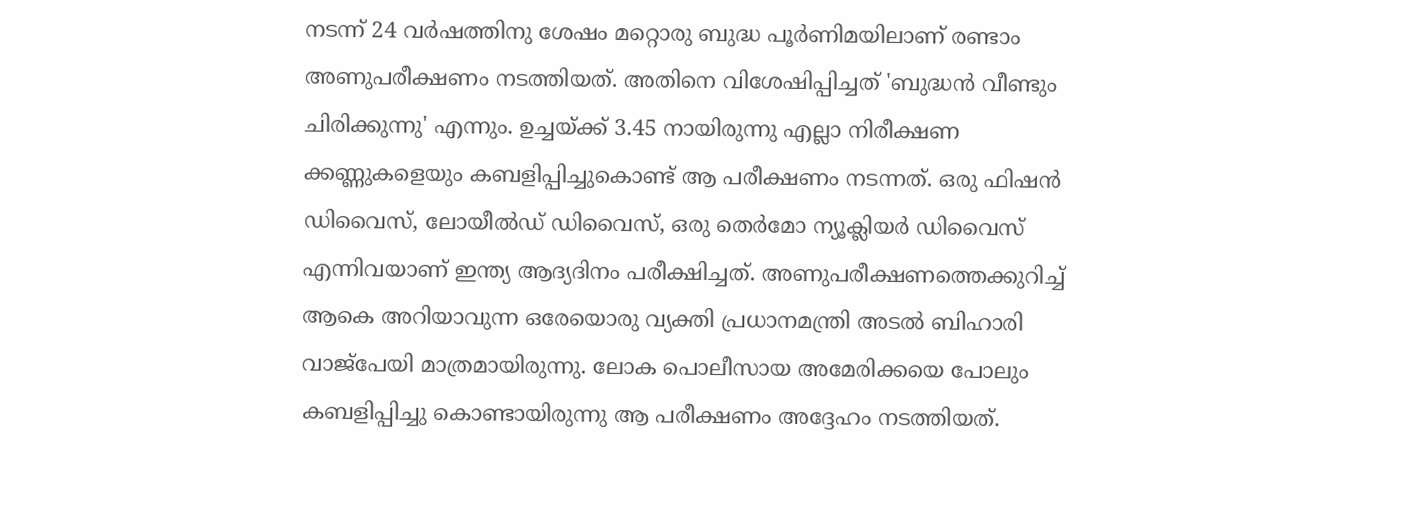നടന്ന് 24 വര്‍ഷത്തിനു ശേഷം മറ്റൊരു ബുദ്ധ പൂര്‍ണിമയിലാണ് രണ്ടാം അണുപരീക്ഷണം നടത്തിയത്. അതിനെ വിശേഷിപ്പിച്ചത് 'ബുദ്ധന്‍ വീണ്ടും ചിരിക്കുന്നു' എന്നും. ഉച്ചയ്ക്ക് 3.45 നായിരുന്നു എല്ലാ നിരീക്ഷണ ക്കണ്ണുകളെയും കബളിപ്പിച്ചുകൊണ്ട് ആ പരീക്ഷണം നടന്നത്. ഒരു ഫിഷന്‍ ഡിവൈസ്, ലോയീല്‍ഡ് ഡിവൈസ്, ഒരു തെര്‍മോ ന്യൂക്ലിയര്‍ ഡിവൈസ് എന്നിവയാണ് ഇന്ത്യ ആദ്യദിനം പരീക്ഷിച്ചത്. അണുപരീക്ഷണത്തെക്കുറിച്ച് ആകെ അറിയാവുന്ന ഒരേയൊരു വ്യക്തി പ്രധാനമന്ത്രി അടല്‍ ബിഹാരി വാജ്‌പേയി മാത്രമായിരുന്നു. ലോക പൊലീസായ അമേരിക്കയെ പോലും കബളിപ്പിച്ചു കൊണ്ടായിരുന്നു ആ പരീക്ഷണം അദ്ദേഹം നടത്തിയത്.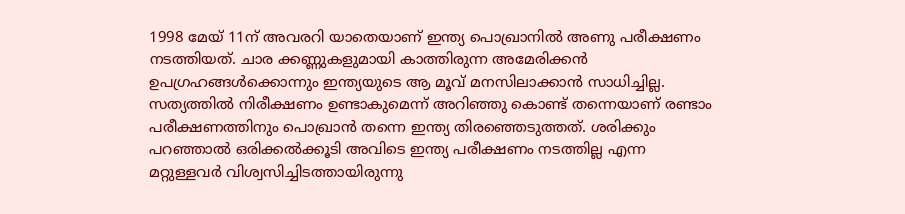1998 മേയ് 11ന് അവരറി യാതെയാണ് ഇന്ത്യ പൊഖ്രാനില്‍ അണു പരീക്ഷണം നടത്തിയത്. ചാര ക്കണ്ണുകളുമായി കാത്തിരുന്ന അമേരിക്കന്‍ ഉപഗ്രഹങ്ങള്‍ക്കൊന്നും ഇന്ത്യയുടെ ആ മൂവ് മനസിലാക്കാന്‍ സാധിച്ചില്ല. സത്യത്തില്‍ നിരീക്ഷണം ഉണ്ടാകുമെന്ന് അറിഞ്ഞു കൊണ്ട് തന്നെയാണ് രണ്ടാം പരീക്ഷണത്തിനും പൊഖ്രാന്‍ തന്നെ ഇന്ത്യ തിരഞ്ഞെടുത്തത്. ശരിക്കും പറഞ്ഞാല്‍ ഒരിക്കല്‍ക്കൂടി അവിടെ ഇന്ത്യ പരീക്ഷണം നടത്തില്ല എന്ന മറ്റുള്ളവര്‍ വിശ്വസിച്ചിടത്തായിരുന്നു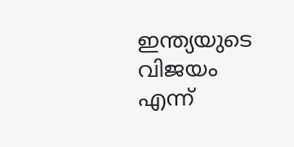ഇന്ത്യയുടെ വിജയം എന്ന്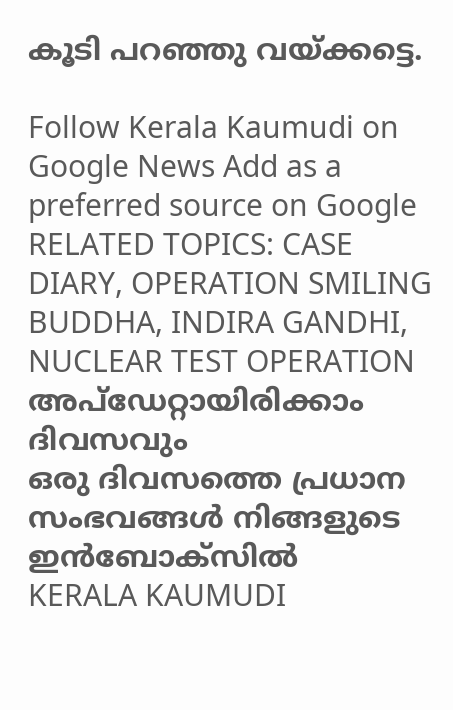കൂടി പറഞ്ഞു വയ്ക്കട്ടെ.

Follow Kerala Kaumudi on Google News Add as a preferred source on Google
RELATED TOPICS: CASE DIARY, OPERATION SMILING BUDDHA, INDIRA GANDHI, NUCLEAR TEST OPERATION
അപ്ഡേറ്റായിരിക്കാം ദിവസവും
ഒരു ദിവസത്തെ പ്രധാന സംഭവങ്ങൾ നിങ്ങളുടെ ഇൻബോക്സിൽ
KERALA KAUMUDI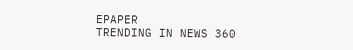EPAPER
TRENDING IN NEWS 360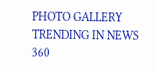PHOTO GALLERY
TRENDING IN NEWS 360